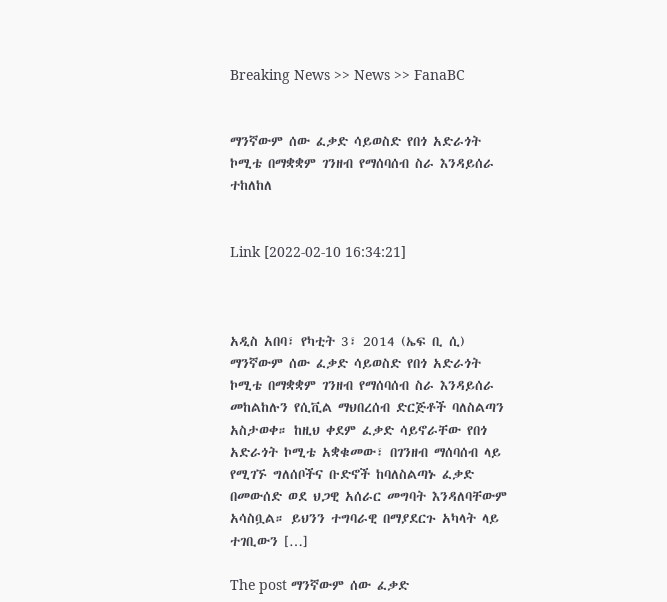Breaking News >> News >> FanaBC


ማንኛውም ሰው ፈቃድ ሳይወስድ የበጎ አድራጎት ኮሚቴ በማቋቋም ገንዘብ የማሰባሰብ ስራ እንዳይሰራ ተከለከለ


Link [2022-02-10 16:34:21]



አዲስ አበባ፣ የካቲት 3፣ 2014 (ኤፍ ቢ ሲ) ማንኛውም ሰው ፈቃድ ሳይወስድ የበጎ አድራጎት ኮሚቴ በማቋቋም ገንዘብ የማሰባሰብ ስራ እንዳይሰራ መከልከሉን የሲቪል ማህበረሰብ ድርጅቶች ባለስልጣን አስታወቀ። ከዚህ ቀደም ፈቃድ ሳይኖራቸው የበጎ አድራጎት ኮሚቴ አቋቁመው፣ በገንዘብ ማሰባሰብ ላይ የሚገኙ ግለሰቦችና ቡድኖች ከባለስልጣኑ ፈቃድ በመውሰድ ወደ ህጋዊ አሰራር መግባት እንዳለባቸውም አሳስቧል። ይህንን ተግባራዊ በማያደርጉ አካላት ላይ ተገቢውን […]

The post ማንኛውም ሰው ፈቃድ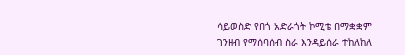ሳይወስድ የበጎ አድራጎት ኮሚቴ በማቋቋም ገንዘብ የማሰባሰብ ስራ እንዳይሰራ ተከለከለ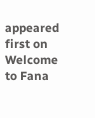appeared first on Welcome to Fana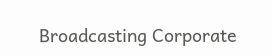Broadcasting Corporate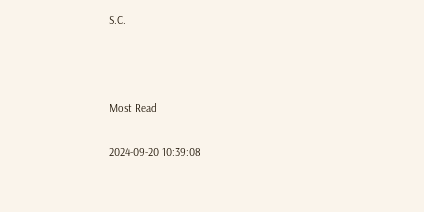S.C.



Most Read

2024-09-20 10:39:08